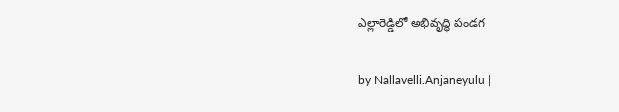ఎల్లారెడ్డిలో అభివృద్ధి పండగ

by Nallavelli.Anjaneyulu |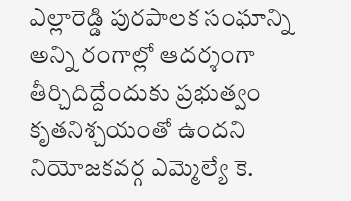ఎల్లారెడ్డి పురపాలక సంఘాన్ని అన్ని రంగాల్లో ఆదర్శంగా తీర్చిదిద్దేందుకు ప్రభుత్వం కృతనిశ్చయంతో ఉందని నియోజకవర్గ ఎమ్మెల్యే కె.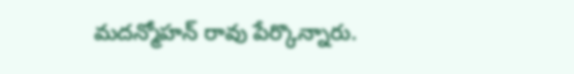మదన్మోహన్ రావు పేర్కొన్నారు.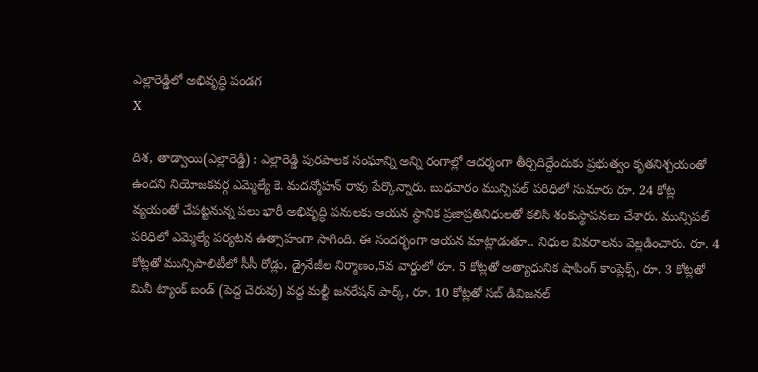ఎల్లారెడ్డిలో అభివృద్ధి పండగ
X

దిశ, తాడ్వాయి(ఎల్లారెడ్డి) : ఎల్లారెడ్డి పురపాలక సంఘాన్ని అన్ని రంగాల్లో ఆదర్శంగా తీర్చిదిద్దేందుకు ప్రభుత్వం కృతనిశ్చయంతో ఉందని నియోజకవర్గ ఎమ్మెల్యే కె. మదన్మోహన్ రావు పేర్కొన్నారు. బుధవారం మున్సిపల్ పరిధిలో సుమారు రూ. 24 కోట్ల వ్యయంతో చేపట్టనున్న పలు భారీ అభివృద్ధి పనులకు ఆయన స్థానిక ప్రజాప్రతినిధులతో కలిసి శంకుస్థాపనలు చేశారు. మున్సిపల్ పరిధిలో ఎమ్మెల్యే పర్యటన ఉత్సాహంగా సాగింది. ఈ సందర్భంగా ఆయన మాట్లాడుతూ.. నిధుల వివరాలను వెల్లడించారు. రూ. 4 కోట్లతో మున్సిపాలిటీలో సీసీ రోడ్లు, డ్రైనేజీల నిర్మాణం,5వ వార్డులో రూ. 5 కోట్లతో అత్యాధునిక షాపింగ్ కాంప్లెక్స్, రూ. 3 కోట్లతో మినీ ట్యాంక్ బండ్ (పెద్ద చెరువు) వద్ద మల్టీ జనరేషన్ పార్క్, రూ. 10 కోట్లతో సబ్ డివిజనల్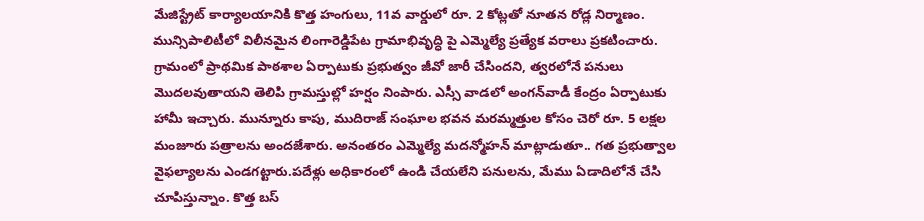మేజిస్ట్రేట్ కార్యాలయానికి కొత్త హంగులు, 11వ వార్డులో రూ. 2 కోట్లతో నూతన రోడ్ల నిర్మాణం. మున్సిపాలిటీలో విలీనమైన లింగారెడ్డిపేట గ్రామాభివృద్ధి పై ఎమ్మెల్యే ప్రత్యేక వరాలు ప్రకటించారు. గ్రామంలో ప్రాథమిక పాఠశాల ఏర్పాటుకు ప్రభుత్వం జీవో జారీ చేసిందని, త్వరలోనే పనులు మొదలవుతాయని తెలిపి గ్రామస్తుల్లో హర్షం నింపారు. ఎస్సీ వాడలో అంగన్‌వాడీ కేంద్రం ఏర్పాటుకు హామీ ఇచ్చారు. మున్నూరు కాపు, ముదిరాజ్ సంఘాల భవన మరమ్మత్తుల కోసం చెరో రూ. 5 లక్షల మంజూరు పత్రాలను అందజేశారు. అనంతరం ఎమ్మెల్యే మదన్మోహన్ మాట్లాడుతూ.. గత ప్రభుత్వాల వైఫల్యాలను ఎండగట్టారు.పదేళ్లు అధికారంలో ఉండి చేయలేని పనులను, మేము ఏడాదిలోనే చేసి చూపిస్తున్నాం. కొత్త బస్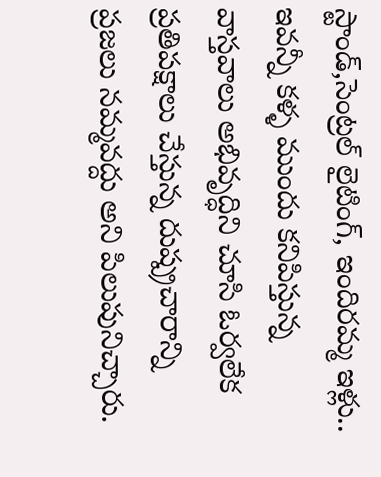స్టాండ్,సెంట్రల్ లైటింగ్, ఇందిరమ్మ ఇళ్లు.. ఇవన్నీ కళ్ళ ముందు కనిపిస్తున్న వాస్తవాలు అభివృద్ధిని చూసి ఓర్వలేక ప్రతిపక్షాలు చేస్తున్న దుష్ప్రచారాన్ని ప్రజలు నమ్మవద్దు అని పిలుపునిచ్చారు.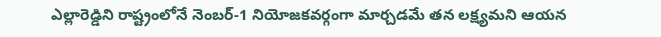ఎల్లారెడ్డిని రాష్ట్రంలోనే నెంబర్-1 నియోజకవర్గంగా మార్చడమే తన లక్ష్యమని ఆయన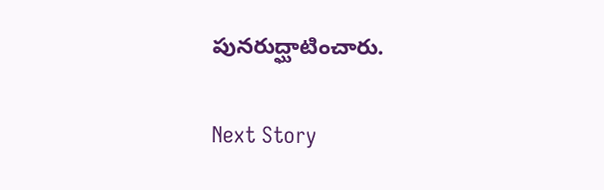పునరుద్ఘాటించారు.

Next Story